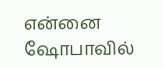என்னை ஷோபாவில்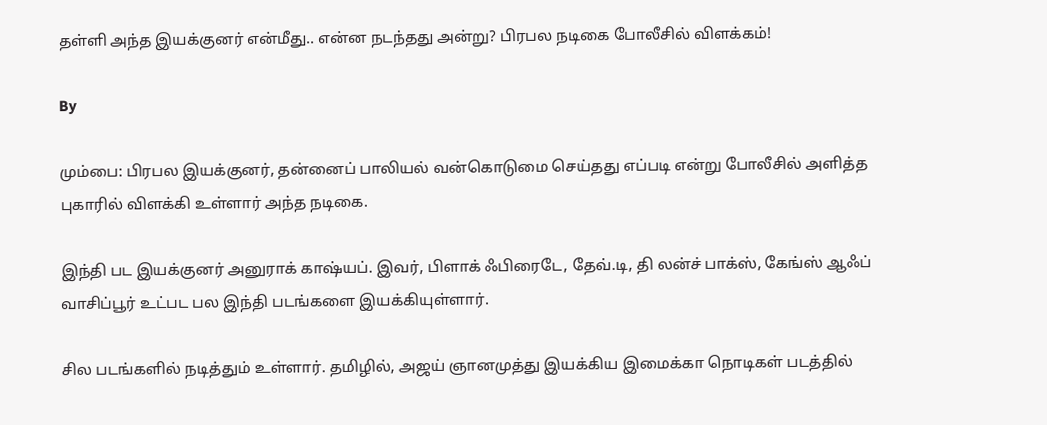தள்ளி அந்த இயக்குனர் என்மீது.. என்ன நடந்தது அன்று? பிரபல நடிகை போலீசில் விளக்கம்!

By

மும்பை: பிரபல இயக்குனர், தன்னைப் பாலியல் வன்கொடுமை செய்தது எப்படி என்று போலீசில் அளித்த புகாரில் விளக்கி உள்ளார் அந்த நடிகை.

இந்தி பட இயக்குனர் அனுராக் காஷ்யப். இவர், பிளாக் ஃபிரைடே, தேவ்.டி, தி லன்ச் பாக்ஸ், கேங்ஸ் ஆஃப் வாசிப்பூர் உட்பட பல இந்தி படங்களை இயக்கியுள்ளார்.

சில படங்களில் நடித்தும் உள்ளார். தமிழில், அஜய் ஞானமுத்து இயக்கிய இமைக்கா நொடிகள் படத்தில்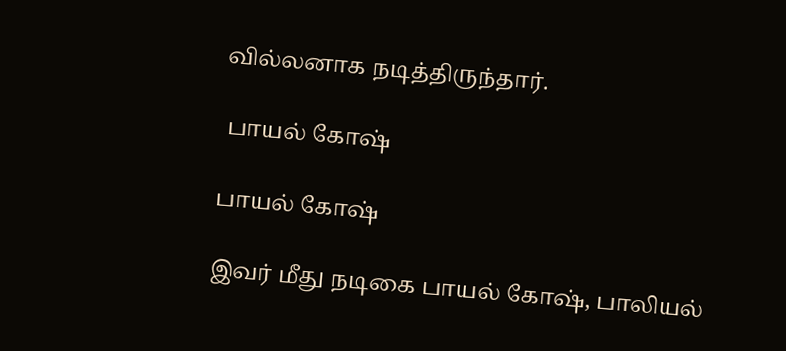வில்லனாக நடித்திருந்தார்.

 பாயல் கோஷ்

பாயல் கோஷ்

இவர் மீது நடிகை பாயல் கோஷ், பாலியல்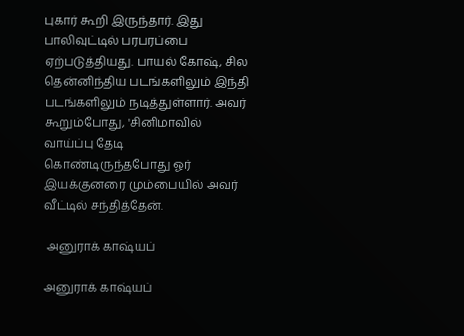புகார் கூறி இருந்தார். இது பாலிவுட்டில் பரபரப்பை ஏற்படுத்தியது. பாயல் கோஷ், சில தென்னிந்திய படங்களிலும் இந்தி படங்களிலும் நடித்துள்ளார். அவர் கூறும்போது, 'சினிமாவில் வாய்ப்பு தேடி கொண்டிருந்தபோது ஓர் இயக்குனரை மும்பையில் அவர் வீட்டில் சந்தித்தேன்.

 அனுராக் காஷ்யப்

அனுராக் காஷ்யப்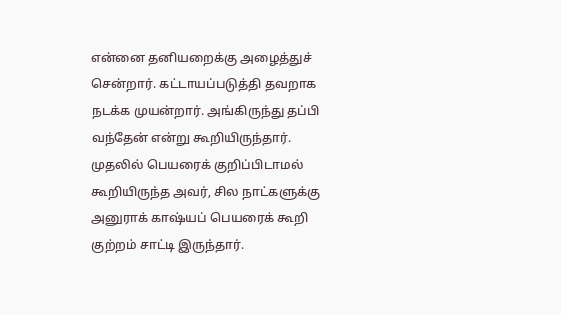என்னை தனியறைக்கு அழைத்துச் சென்றார். கட்டாயப்படுத்தி தவறாக நடக்க முயன்றார். அங்கிருந்து தப்பி வந்தேன் என்று கூறியிருந்தார். முதலில் பெயரைக் குறிப்பிடாமல் கூறியிருந்த அவர், சில நாட்களுக்கு அனுராக் காஷ்யப் பெயரைக் கூறி குற்றம் சாட்டி இருந்தார்.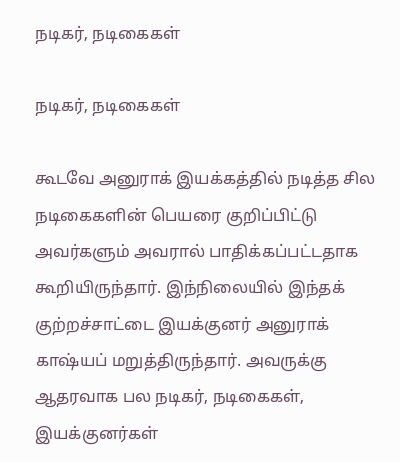நடிகர், நடிகைகள்

நடிகர், நடிகைகள்

கூடவே அனுராக் இயக்கத்தில் நடித்த சில நடிகைகளின் பெயரை குறிப்பிட்டு அவர்களும் அவரால் பாதிக்கப்பட்டதாக கூறியிருந்தார். இந்நிலையில் இந்தக் குற்றச்சாட்டை இயக்குனர் அனுராக் காஷ்யப் மறுத்திருந்தார். அவருக்கு ஆதரவாக பல நடிகர், நடிகைகள், இயக்குனர்கள்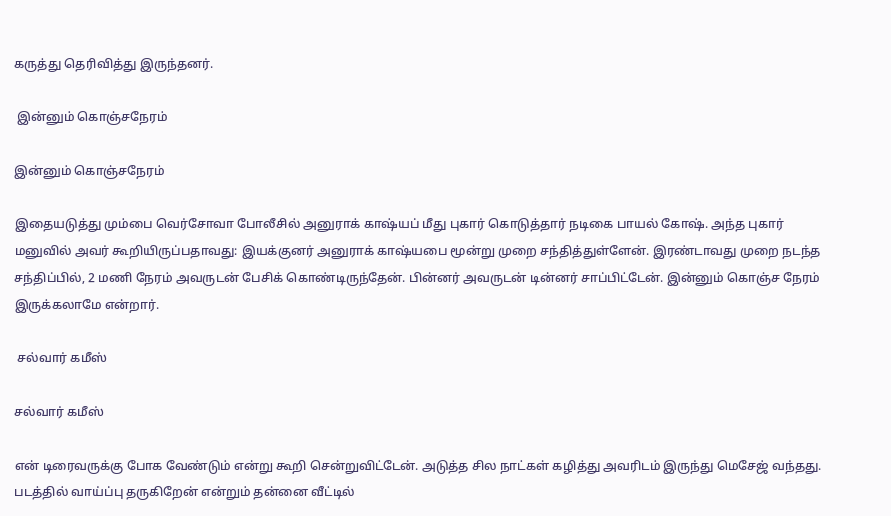கருத்து தெரிவித்து இருந்தனர்.

 இன்னும் கொஞ்சநேரம்

இன்னும் கொஞ்சநேரம்

இதையடுத்து மும்பை வெர்சோவா போலீசில் அனுராக் காஷ்யப் மீது புகார் கொடுத்தார் நடிகை பாயல் கோஷ். அந்த புகார் மனுவில் அவர் கூறியிருப்பதாவது: இயக்குனர் அனுராக் காஷ்யபை மூன்று முறை சந்தித்துள்ளேன். இரண்டாவது முறை நடந்த சந்திப்பில், 2 மணி நேரம் அவருடன் பேசிக் கொண்டிருந்தேன். பின்னர் அவருடன் டின்னர் சாப்பிட்டேன். இன்னும் கொஞ்ச நேரம் இருக்கலாமே என்றார்.

 சல்வார் கமீஸ்

சல்வார் கமீஸ்

என் டிரைவருக்கு போக வேண்டும் என்று கூறி சென்றுவிட்டேன். அடுத்த சில நாட்கள் கழித்து அவரிடம் இருந்து மெசேஜ் வந்தது. படத்தில் வாய்ப்பு தருகிறேன் என்றும் தன்னை வீட்டில்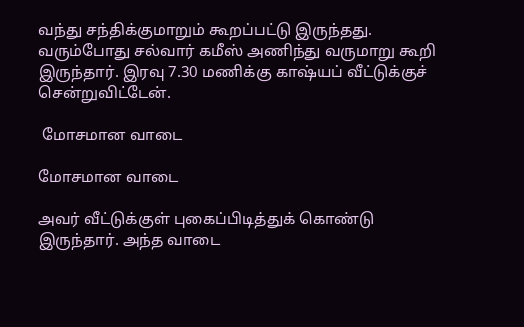வந்து சந்திக்குமாறும் கூறப்பட்டு இருந்தது. வரும்போது சல்வார் கமீஸ் அணிந்து வருமாறு கூறி இருந்தார். இரவு 7.30 மணிக்கு காஷ்யப் வீட்டுக்குச் சென்றுவிட்டேன்.

 மோசமான வாடை

மோசமான வாடை

அவர் வீட்டுக்குள் புகைப்பிடித்துக் கொண்டு இருந்தார். அந்த வாடை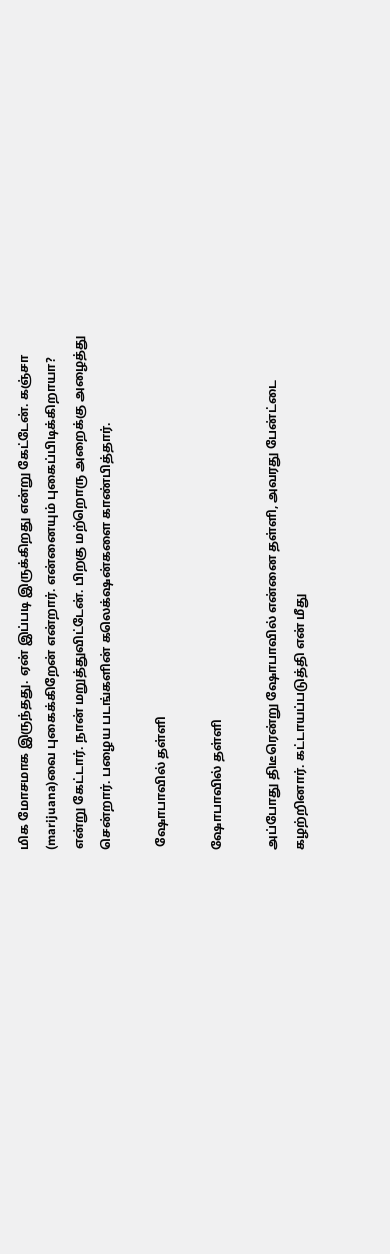மிக மோசமாக இருந்தது. ஏன் இப்படி இருக்கிறது என்று கேட்டேன். கஞ்சா (marijuana)வை புகைக்கிறேன் என்றார். என்னையும் புகைப்பிடிக்கிறாயா? என்று கேட்டார். நான் மறுத்துவிட்டேன். பிறகு மற்றொரு அறைக்கு அழைத்து சென்றார். பழைய படங்களின் கலெக்‌ஷன்களை காண்பித்தார்.

 ஷோபாவில் தள்ளி

ஷோபாவில் தள்ளி

அப்போது திடீரென்று ஷோபாவில் என்னை தள்ளி, அவரது பேன்ட்டை கழற்றினார். கட்டாயப்படுத்தி என் மீது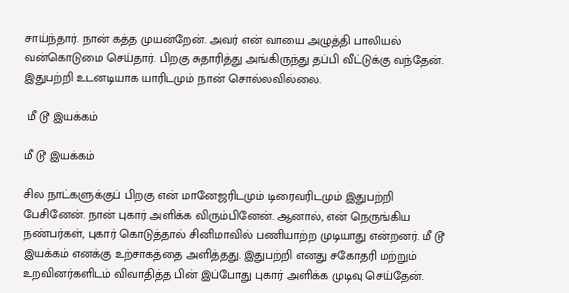சாய்ந்தார். நான் கத்த முயன்றேன். அவர் என் வாயை அழுத்தி பாலியல் வன்கொடுமை செய்தார். பிறகு சுதாரித்து அங்கிருந்து தப்பி வீட்டுக்கு வந்தேன். இதுபற்றி உடனடியாக யாரிடமும் நான் சொல்லவில்லை.

 மீ டூ இயக்கம்

மீ டூ இயக்கம்

சில நாட்களுக்குப் பிறகு என் மானேஜரிடமும் டிரைவரிடமும் இதுபற்றி பேசினேன். நான் புகார் அளிக்க விரும்பினேன். ஆனால், என் நெருங்கிய நண்பர்கள், புகார் கொடுத்தால் சினிமாவில் பணியாற்ற முடியாது என்றனர். மீ டூ இயக்கம் எனக்கு உற்சாகத்தை அளித்தது. இதுபற்றி எனது சகோதரி மற்றும் உறவினர்களிடம் விவாதித்த பின் இப்போது புகார் அளிக்க முடிவு செய்தேன்.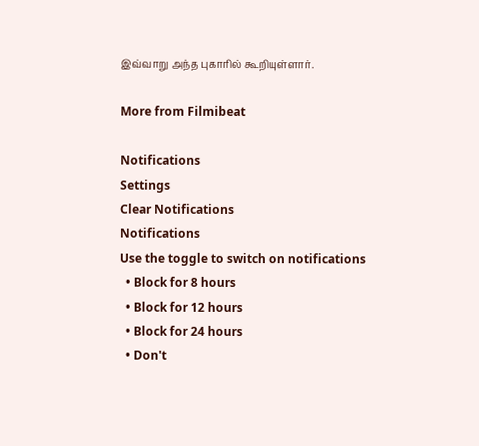இவ்வாறு அந்த புகாரில் கூறியுள்ளார்.

More from Filmibeat

Notifications
Settings
Clear Notifications
Notifications
Use the toggle to switch on notifications
  • Block for 8 hours
  • Block for 12 hours
  • Block for 24 hours
  • Don't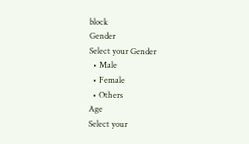block
Gender
Select your Gender
  • Male
  • Female
  • Others
Age
Select your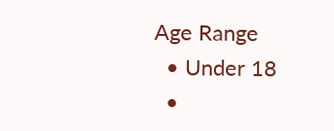Age Range
  • Under 18
  •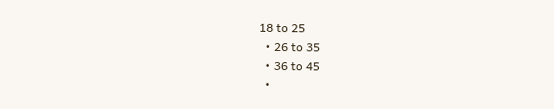18 to 25
  • 26 to 35
  • 36 to 45
  •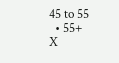45 to 55
  • 55+
X